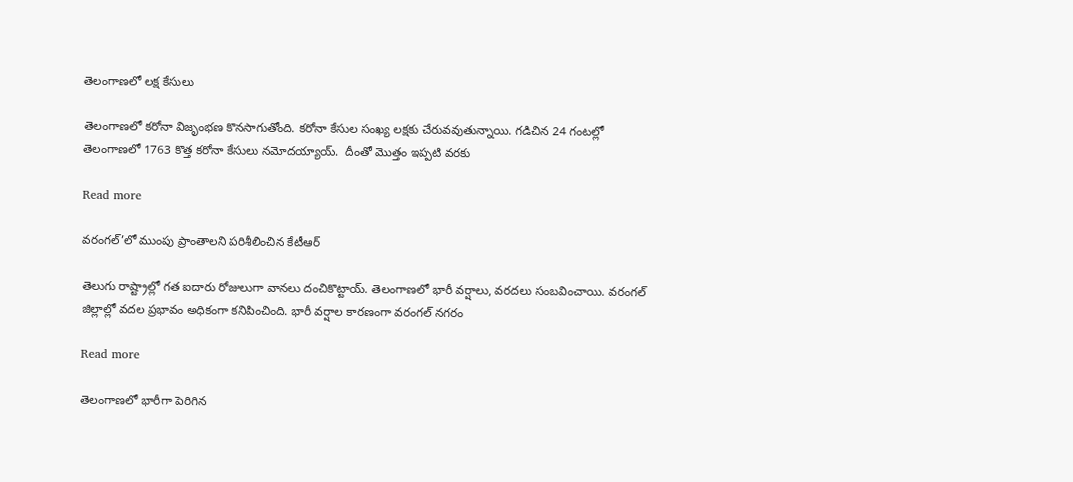తెలంగాణలో లక్ష కేసులు

తెలంగాణలో కరోనా విజృంభణ కొనసాగుతోంది. కరోనా కేసుల సంఖ్య లక్షకు చేరువవుతున్నాయి. గడిచిన 24 గంటల్లో తెలంగాణలో 1763 కొత్త కరోనా కేసులు నమోదయ్యాయ్.  దీంతో మొత్తం ఇప్పటి వరకు

Read more

వరంగల్’లో ముంపు ప్రాంతాలని పరిశీలించిన కేటీఆర్

తెలుగు రాష్ట్రాల్లో గత ఐదారు రోజులుగా వానలు దంచికొట్టాయ్. తెలంగాణలో భారీ వర్షాలు, వరదలు సంబవించాయి. వరంగల్ జిల్లాల్లో వదల ప్రభావం అధికంగా కనిపించింది. భారీ వర్షాల కారణంగా వరంగల్‌ నగరం

Read more

తెలంగాణలో భారీగా పెరిగిన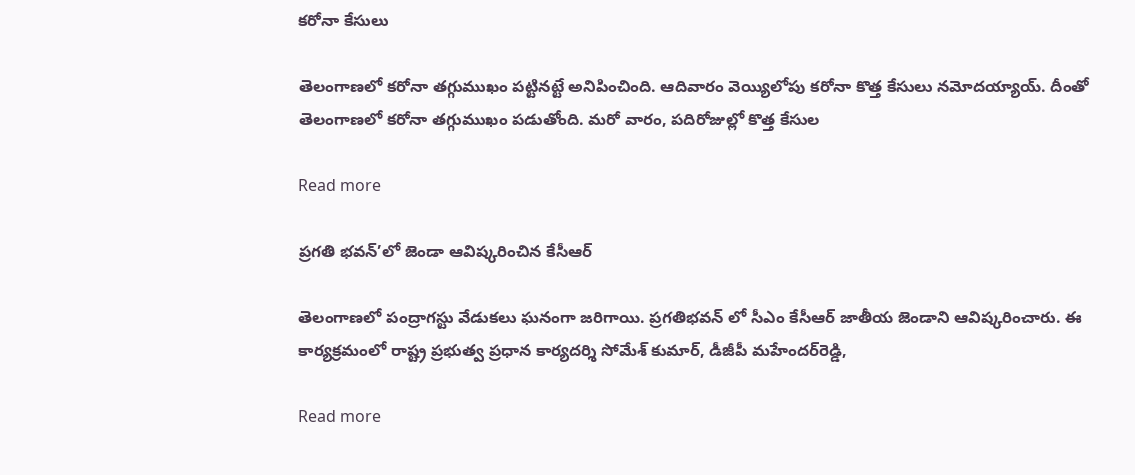కరోనా కేసులు

తెలంగాణలో కరోనా తగ్గుముఖం పట్టినట్టే అనిపించింది. ఆదివారం వెయ్యిలోపు కరోనా కొత్త కేసులు నమోదయ్యాయ్. దీంతో తెలంగాణలో కరోనా తగ్గుముఖం పడుతోంది. మరో వారం, పదిరోజుల్లో కొత్త కేసుల

Read more

ప్రగతి భవన్’లో జెండా ఆవిష్కరించిన కేసీఆర్

తెలంగాణలో పంద్రాగస్టు వేడుకలు ఘనంగా జరిగాయి. ప్రగతిభవన్ ‌లో సీఎం కేసీఆర్ జాతీయ జెండాని ఆవిష్కరించారు. ఈ కార్యక్రమంలో రాష్ట్ర ప్రభుత్వ ప్రధాన కార్యదర్శి సోమేశ్‌ కుమార్‌, డీజీపీ మహేందర్‌రెడ్డి,

Read more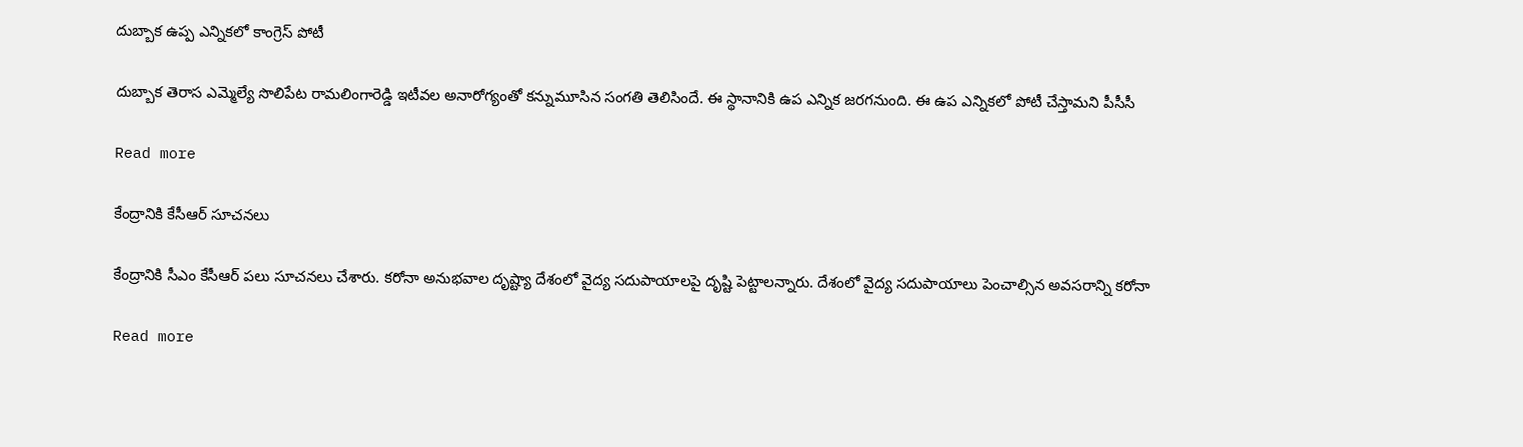దుబ్బాక ఉప్ప ఎన్నికలో కాంగ్రెస్ పోటీ

దుబ్బాక తెరాస ఎమ్మెల్యే సొలిపేట రామలింగారెడ్డి ఇటీవల అనారోగ్యంతో కన్నుమూసిన సంగతి తెలిసిందే. ఈ స్థానానికి ఉప ఎన్నిక జరగనుంది. ఈ ఉప ఎన్నికలో పోటీ చేస్తామని పీసీసీ

Read more

కేంద్రానికి కేసీఆర్ సూచనలు

కేంద్రానికి సీఎం కేసీఆర్ పలు సూచనలు చేశారు. కరోనా అనుభవాల దృష్ట్యా దేశంలో వైద్య సదుపాయాలపై దృష్టి పెట్టాలన్నారు. దేశంలో వైద్య సదుపాయాలు పెంచాల్సిన అవసరాన్ని కరోనా

Read more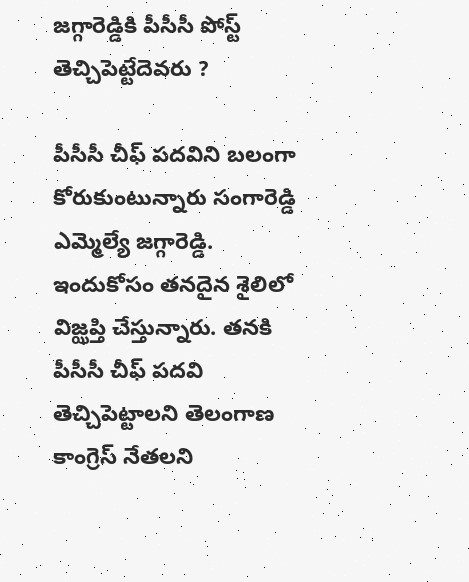జగ్గారెడ్డికి పీసీసీ పోస్ట్ తెచ్చిపెట్టేదెవరు ?

పీసీసీ చీఫ్ పదవిని బలంగా కోరుకుంటున్నారు సంగారెడ్డి ఎమ్మెల్యే జగ్గారెడ్డి. ఇందుకోసం తనదైన శైలిలో విజ్ఝప్తి చేస్తున్నారు. తనకి పీసీసీ చీఫ్ పదవి తెచ్చిపెట్టాలని తెలంగాణ కాంగ్రెస్ నేతలని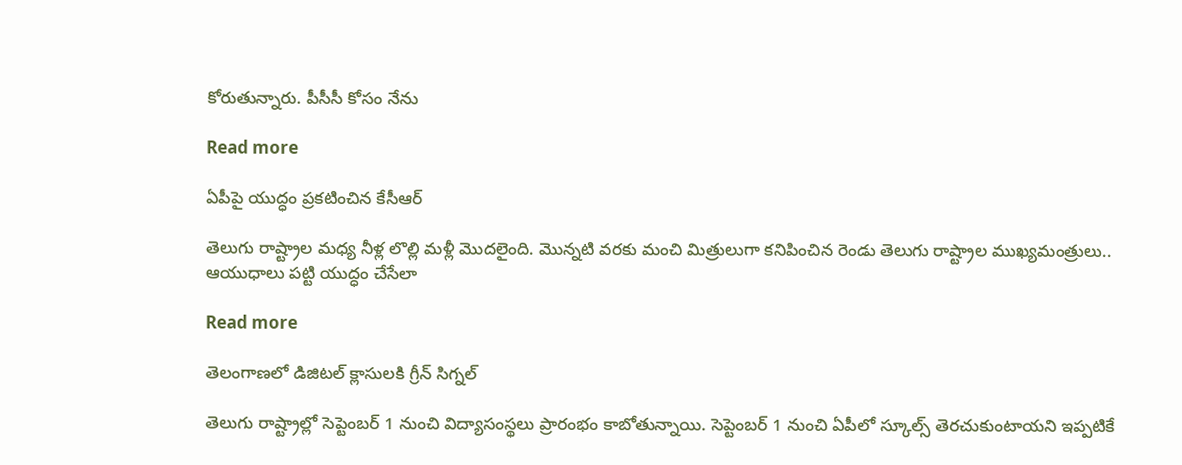కోరుతున్నారు. పీసీసీ కోసం నేను

Read more

ఏపీపై యుద్ధం ప్రకటించిన కేసీఆర్

తెలుగు రాష్ట్రాల మధ్య నీళ్ల లొల్లి మళ్లీ మొదలైంది. మొన్నటి వరకు మంచి మిత్రులుగా కనిపించిన రెండు తెలుగు రాష్ట్రాల ముఖ్యమంత్రులు.. ఆయుధాలు పట్టి యుద్ధం చేసేలా

Read more

తెలంగాణలో డిజిటల్ క్లాసులకి గ్రీన్ సిగ్నల్

తెలుగు రాష్ట్రాల్లో సెప్టెంబర్ 1 నుంచి విద్యాసంస్థలు ప్రారంభం కాబోతున్నాయి. సెప్టెంబర్ 1 నుంచి ఏపీలో స్కూల్స్ తెరచుకుంటాయని ఇప్పటికే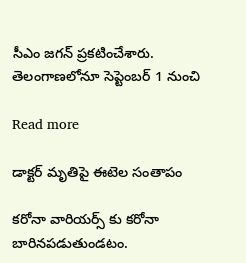సీఎం జగన్ ప్రకటించేశారు. తెలంగాణలోనూ సెప్టెంబర్ 1 నుంచి

Read more

డాక్టర్ మృతిపై ఈటెల సంతాపం

కరోనా వారియర్స్ కు కరోనా బారినపడుతుండటం.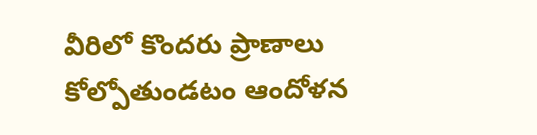వీరిలో కొందరు ప్రాణాలు కోల్పోతుండటం ఆందోళన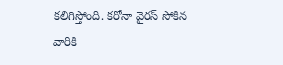కలిగిస్తోంది. కరోనా వైరస్‌ సోకిన వారికి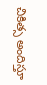చికిత్స అందిస్తూ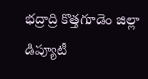భద్రాద్రి కొత్తగూడెం జిల్లా డిప్యూటీ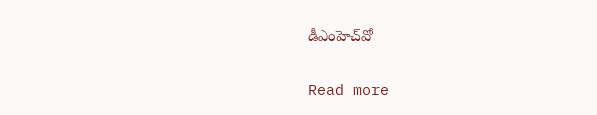డీఎంహెచ్‌వో

Read more